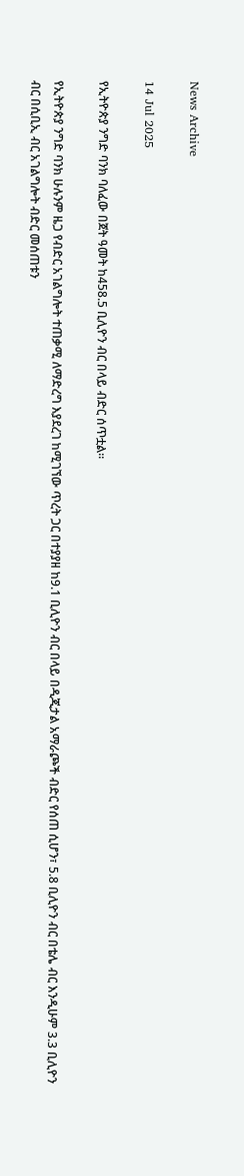News Archive

14 Jul 2025

የኢትዮጵያ ንግድ ባንክ ባለፈው በጀት ዓመት ከ458.5 ቢሊዮን ብር በላይ ብድር ሰጥቷል።

የኢትዮጵያ ንግድ ባንክ ሁሉንም ዜጋ የብድር አገልግሎት ተጠቃሚ ለማድረግ እያደረገ ከሚገኘው ጥረት ጋር በተያያዘ ከ9.1 ቢሊዮን ብር በላይ በዲጂታል አማራጮች ብድር የሰጠ ሲሆን፣ 5.8 ቢሊዮን ብር በቴሌ ብር እንዲሁም 3.3 ቢሊዮን ብር በሲቢኢ ብር አገልግሎት ብድር መሰጠቱን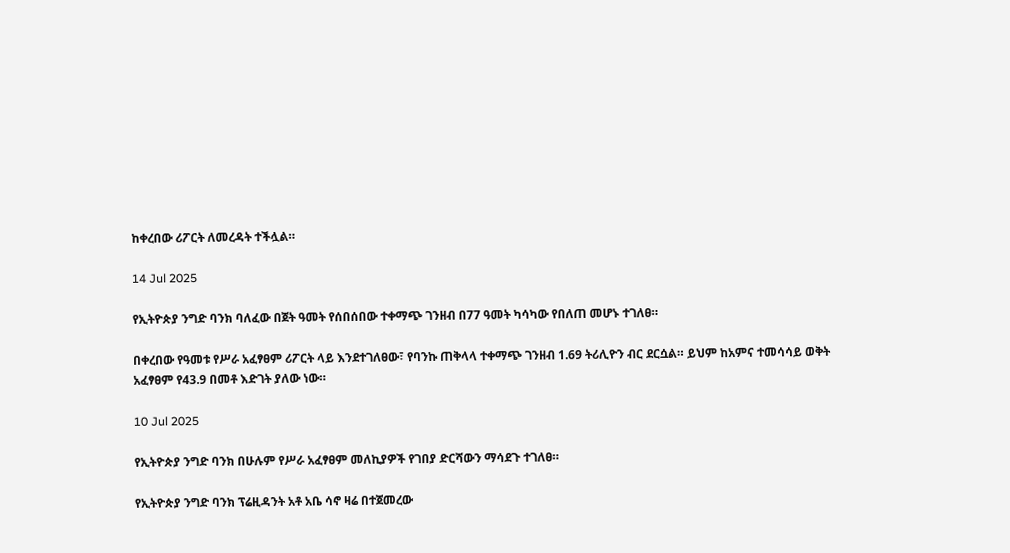ከቀረበው ሪፖርት ለመረዳት ተችሏል።

14 Jul 2025

የኢትዮጵያ ንግድ ባንክ ባለፈው በጀት ዓመት የሰበሰበው ተቀማጭ ገንዘብ በ77 ዓመት ካሳካው የበለጠ መሆኑ ተገለፀ።

በቀረበው የዓመቱ የሥራ አፈፃፀም ሪፖርት ላይ እንደተገለፀው፣ የባንኩ ጠቅላላ ተቀማጭ ገንዘብ 1.69 ትሪሊዮን ብር ደርሷል። ይህም ከአምና ተመሳሳይ ወቅት አፈፃፀም የ43.9 በመቶ እድገት ያለው ነው።

10 Jul 2025

የኢትዮጵያ ንግድ ባንክ በሁሉም የሥራ አፈፃፀም መለኪያዎች የገበያ ድርሻውን ማሳደጉ ተገለፀ።

የኢትዮጵያ ንግድ ባንክ ፕሬዚዳንት አቶ አቤ ሳኖ ዛሬ በተጀመረው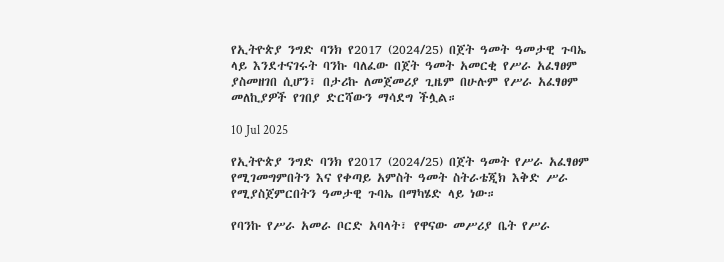የኢትዮጵያ ንግድ ባንክ የ2017 (2024/25) በጀት ዓመት ዓመታዊ ጉባኤ ላይ እንደተናገሩት ባንኩ ባለፈው በጀት ዓመት አመርቂ የሥራ አፈፃፀም ያስመዘገበ ሲሆን፣ በታሪኩ ለመጀመሪያ ጊዜም በሁሉም የሥራ አፈፃፀም መለኪያዎች የገበያ ድርሻውን ማሳደግ ችሏል።

10 Jul 2025

የኢትዮጵያ ንግድ ባንክ የ2017 (2024/25) በጀት ዓመት የሥራ አፈፃፀም የሚገመግምበትን እና የቀጣይ አምስት ዓመት ስትራቴጂክ እቅድ ሥራ የሚያስጀምርበትን ዓመታዊ ጉባኤ በማካሄድ ላይ ነው።

የባንኩ የሥራ አመራ ቦርድ አባላት፣ የዋናው መሥሪያ ቤት የሥራ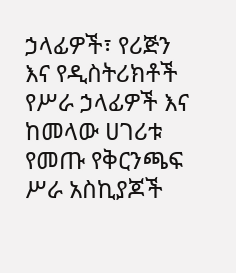ኃላፊዎች፣ የሪጅን እና የዲስትሪክቶች የሥራ ኃላፊዎች እና ከመላው ሀገሪቱ የመጡ የቅርንጫፍ ሥራ አስኪያጆች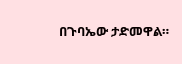በጉባኤው ታድመዋል።